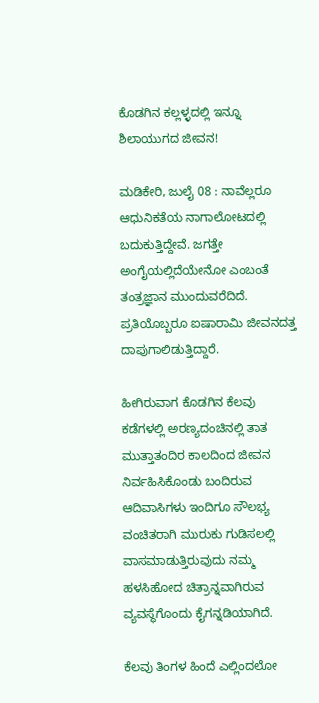ಕೊಡಗಿನ ಕಲ್ಲಳ್ಳದಲ್ಲಿ ಇನ್ನೂ ಶಿಲಾಯುಗದ ಜೀವನ!

ಮಡಿಕೇರಿ, ಜುಲೈ 08 : ನಾವೆಲ್ಲರೂ ಆಧುನಿಕತೆಯ ನಾಗಾಲೋಟದಲ್ಲಿ ಬದುಕುತ್ತಿದ್ದೇವೆ. ಜಗತ್ತೇ ಅಂಗೈಯಲ್ಲಿದೆಯೇನೋ ಎಂಬಂತೆ ತಂತ್ರಜ್ಞಾನ ಮುಂದುವರೆದಿದೆ. ಪ್ರತಿಯೊಬ್ಬರೂ ಐಷಾರಾಮಿ ಜೀವನದತ್ತ ದಾಪುಗಾಲಿಡುತ್ತಿದ್ದಾರೆ.

ಹೀಗಿರುವಾಗ ಕೊಡಗಿನ ಕೆಲವು ಕಡೆಗಳಲ್ಲಿ ಅರಣ್ಯದಂಚಿನಲ್ಲಿ ತಾತ ಮುತ್ತಾತಂದಿರ ಕಾಲದಿಂದ ಜೀವನ ನಿರ್ವಹಿಸಿಕೊಂಡು ಬಂದಿರುವ ಆದಿವಾಸಿಗಳು ಇಂದಿಗೂ ಸೌಲಭ್ಯ ವಂಚಿತರಾಗಿ ಮುರುಕು ಗುಡಿಸಲಲ್ಲಿ ವಾಸಮಾಡುತ್ತಿರುವುದು ನಮ್ಮ ಹಳಸಿಹೋದ ಚಿತ್ರಾನ್ನವಾಗಿರುವ ವ್ಯವಸ್ಥೆಗೊಂದು ಕೈಗನ್ನಡಿಯಾಗಿದೆ.

ಕೆಲವು ತಿಂಗಳ ಹಿಂದೆ ಎಲ್ಲಿಂದಲೋ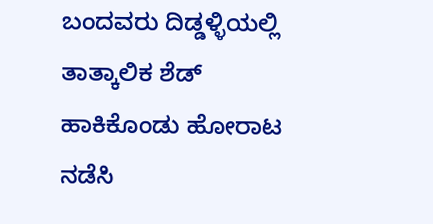ಬಂದವರು ದಿಡ್ಡಳ್ಳಿಯಲ್ಲಿ ತಾತ್ಕಾಲಿಕ ಶೆಡ್ ಹಾಕಿಕೊಂಡು ಹೋರಾಟ ನಡೆಸಿ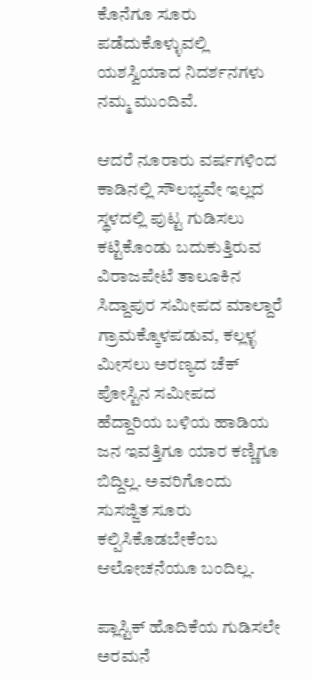ಕೊನೆಗೂ ಸೂರು ಪಡೆದುಕೊಳ್ಳುವಲ್ಲಿ ಯಶಸ್ವಿಯಾದ ನಿದರ್ಶನಗಳು ನಮ್ಮ ಮುಂದಿವೆ.

ಆದರೆ ನೂರಾರು ವರ್ಷಗಳಿಂದ ಕಾಡಿನಲ್ಲಿ ಸೌಲಭ್ಯವೇ ಇಲ್ಲದ ಸ್ಥಳದಲ್ಲಿ ಪುಟ್ಟ ಗುಡಿಸಲು ಕಟ್ಟಿಕೊಂಡು ಬದುಕುತ್ತಿರುವ ವಿರಾಜಪೇಟೆ ತಾಲೂಕಿನ ಸಿದ್ದಾಪುರ ಸಮೀಪದ ಮಾಲ್ದಾರೆ ಗ್ರಾಮಕ್ಕೊಳಪಡುವ, ಕಲ್ಲಳ್ಳ ಮೀಸಲು ಅರಣ್ಯದ ಚೆಕ್ ಪೋಸ್ಟಿನ ಸಮೀಪದ ಹೆದ್ದಾರಿಯ ಬಳಿಯ ಹಾಡಿಯ ಜನ ಇವತ್ತಿಗೂ ಯಾರ ಕಣ್ಣಿಗೂ ಬಿದ್ದಿಲ್ಲ. ಅವರಿಗೊಂದು ಸುಸಜ್ಜಿತ ಸೂರು ಕಲ್ಪಿಸಿಕೊಡಬೇಕೆಂಬ ಆಲೋಚನೆಯೂ ಬಂದಿಲ್ಲ.

ಪ್ಲಾಸ್ಟಿಕ್ ಹೊದಿಕೆಯ ಗುಡಿಸಲೇ ಅರಮನೆ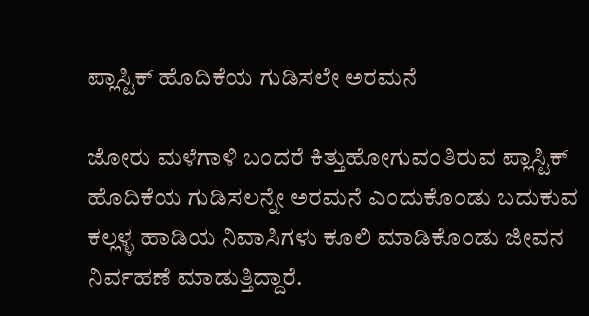ಪ್ಲಾಸ್ಟಿಕ್ ಹೊದಿಕೆಯ ಗುಡಿಸಲೇ ಅರಮನೆ

ಜೋರು ಮಳೆಗಾಳಿ ಬಂದರೆ ಕಿತ್ತುಹೋಗುವಂತಿರುವ ಪ್ಲಾಸ್ಟಿಕ್ ಹೊದಿಕೆಯ ಗುಡಿಸಲನ್ನೇ ಅರಮನೆ ಎಂದುಕೊಂಡು ಬದುಕುವ ಕಲ್ಲಳ್ಳ ಹಾಡಿಯ ನಿವಾಸಿಗಳು ಕೂಲಿ ಮಾಡಿಕೊಂಡು ಜೀವನ ನಿರ್ವಹಣೆ ಮಾಡುತ್ತಿದ್ದಾರೆ.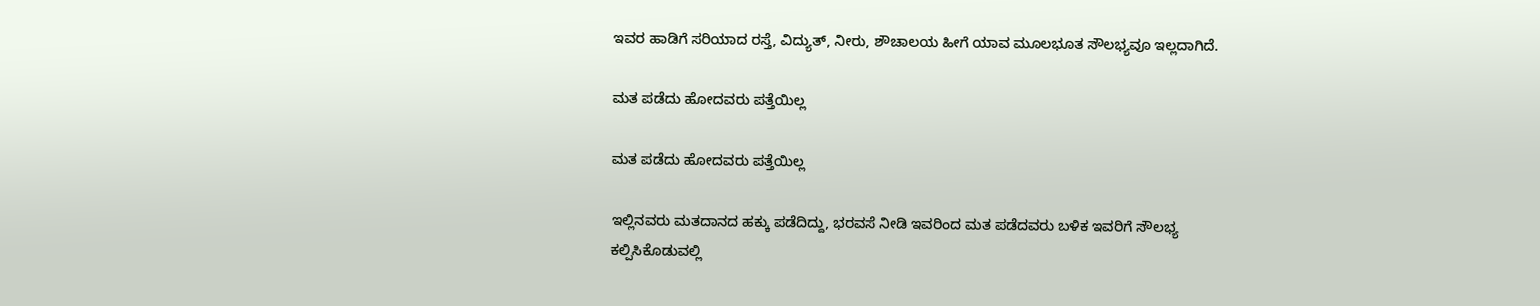ಇವರ ಹಾಡಿಗೆ ಸರಿಯಾದ ರಸ್ತೆ, ವಿದ್ಯುತ್, ನೀರು, ಶೌಚಾಲಯ ಹೀಗೆ ಯಾವ ಮೂಲಭೂತ ಸೌಲಭ್ಯವೂ ಇಲ್ಲದಾಗಿದೆ.

ಮತ ಪಡೆದು ಹೋದವರು ಪತ್ತೆಯಿಲ್ಲ

ಮತ ಪಡೆದು ಹೋದವರು ಪತ್ತೆಯಿಲ್ಲ

ಇಲ್ಲಿನವರು ಮತದಾನದ ಹಕ್ಕು ಪಡೆದಿದ್ದು, ಭರವಸೆ ನೀಡಿ ಇವರಿಂದ ಮತ ಪಡೆದವರು ಬಳಿಕ ಇವರಿಗೆ ಸೌಲಭ್ಯ ಕಲ್ಪಿಸಿಕೊಡುವಲ್ಲಿ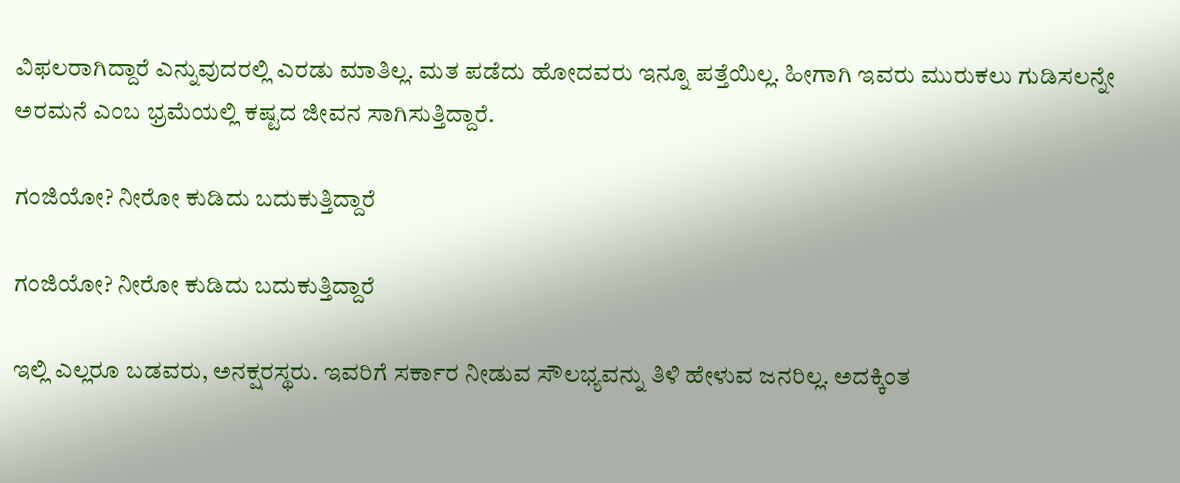ವಿಫಲರಾಗಿದ್ದಾರೆ ಎನ್ನುವುದರಲ್ಲಿ ಎರಡು ಮಾತಿಲ್ಲ. ಮತ ಪಡೆದು ಹೋದವರು ಇನ್ನೂ ಪತ್ತೆಯಿಲ್ಲ. ಹೀಗಾಗಿ ಇವರು ಮುರುಕಲು ಗುಡಿಸಲನ್ನೇ ಅರಮನೆ ಎಂಬ ಭ್ರಮೆಯಲ್ಲಿ ಕಷ್ಟದ ಜೀವನ ಸಾಗಿಸುತ್ತಿದ್ದಾರೆ.

ಗಂಜಿಯೋ? ನೀರೋ ಕುಡಿದು ಬದುಕುತ್ತಿದ್ದಾರೆ

ಗಂಜಿಯೋ? ನೀರೋ ಕುಡಿದು ಬದುಕುತ್ತಿದ್ದಾರೆ

ಇಲ್ಲಿ ಎಲ್ಲರೂ ಬಡವರು, ಅನಕ್ಷರಸ್ಥರು. ಇವರಿಗೆ ಸರ್ಕಾರ ನೀಡುವ ಸೌಲಭ್ಯವನ್ನು ತಿಳಿ ಹೇಳುವ ಜನರಿಲ್ಲ. ಅದಕ್ಕಿಂತ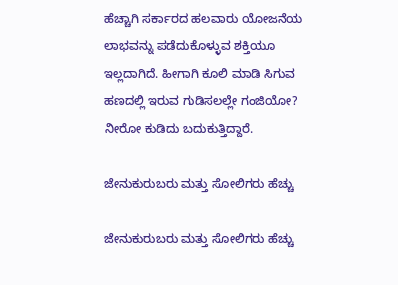ಹೆಚ್ಚಾಗಿ ಸರ್ಕಾರದ ಹಲವಾರು ಯೋಜನೆಯ ಲಾಭವನ್ನು ಪಡೆದುಕೊಳ್ಳುವ ಶಕ್ತಿಯೂ ಇಲ್ಲದಾಗಿದೆ. ಹೀಗಾಗಿ ಕೂಲಿ ಮಾಡಿ ಸಿಗುವ ಹಣದಲ್ಲಿ ಇರುವ ಗುಡಿಸಲಲ್ಲೇ ಗಂಜಿಯೋ? ನೀರೋ ಕುಡಿದು ಬದುಕುತ್ತಿದ್ದಾರೆ.

ಜೇನುಕುರುಬರು ಮತ್ತು ಸೋಲಿಗರು ಹೆಚ್ಚು

ಜೇನುಕುರುಬರು ಮತ್ತು ಸೋಲಿಗರು ಹೆಚ್ಚು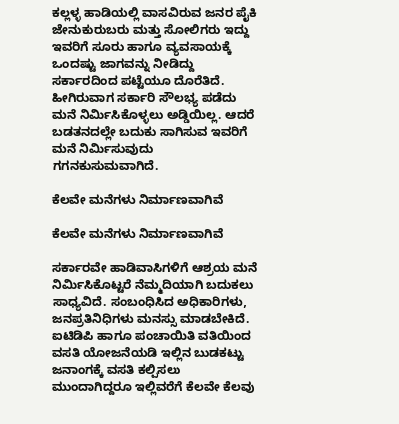ಕಲ್ಲಳ್ಳ ಹಾಡಿಯಲ್ಲಿ ವಾಸವಿರುವ ಜನರ ಪೈಕಿ ಜೇನುಕುರುಬರು ಮತ್ತು ಸೋಲಿಗರು ಇದ್ದು ಇವರಿಗೆ ಸೂರು ಹಾಗೂ ವ್ಯವಸಾಯಕ್ಕೆ ಒಂದಷ್ಟು ಜಾಗವನ್ನು ನೀಡಿದ್ದು ಸರ್ಕಾರದಿಂದ ಪಟ್ಟೆಯೂ ದೊರೆತಿದೆ. ಹೀಗಿರುವಾಗ ಸರ್ಕಾರಿ ಸೌಲಭ್ಯ ಪಡೆದು ಮನೆ ನಿರ್ಮಿಸಿಕೊಳ್ಳಲು ಅಡ್ಡಿಯಿಲ್ಲ. ಆದರೆ ಬಡತನದಲ್ಲೇ ಬದುಕು ಸಾಗಿಸುವ ಇವರಿಗೆ ಮನೆ ನಿರ್ಮಿಸುವುದು ಗಗನಕುಸುಮವಾಗಿದೆ.

ಕೆಲವೇ ಮನೆಗಳು ನಿರ್ಮಾಣವಾಗಿವೆ

ಕೆಲವೇ ಮನೆಗಳು ನಿರ್ಮಾಣವಾಗಿವೆ

ಸರ್ಕಾರವೇ ಹಾಡಿವಾಸಿಗಳಿಗೆ ಆಶ್ರಯ ಮನೆ ನಿರ್ಮಿಸಿಕೊಟ್ಟರೆ ನೆಮ್ಮದಿಯಾಗಿ ಬದುಕಲು ಸಾಧ್ಯವಿದೆ. ಸಂಬಂಧಿಸಿದ ಅಧಿಕಾರಿಗಳು, ಜನಪ್ರತಿನಿಧಿಗಳು ಮನಸ್ಸು ಮಾಡಬೇಕಿದೆ. ಐಟಿಡಿಪಿ ಹಾಗೂ ಪಂಚಾಯಿತಿ ವತಿಯಿಂದ ವಸತಿ ಯೋಜನೆಯಡಿ ಇಲ್ಲಿನ ಬುಡಕಟ್ಟು ಜನಾಂಗಕ್ಕೆ ವಸತಿ ಕಲ್ಪಿಸಲು ಮುಂದಾಗಿದ್ದರೂ ಇಲ್ಲಿವರೆಗೆ ಕೆಲವೇ ಕೆಲವು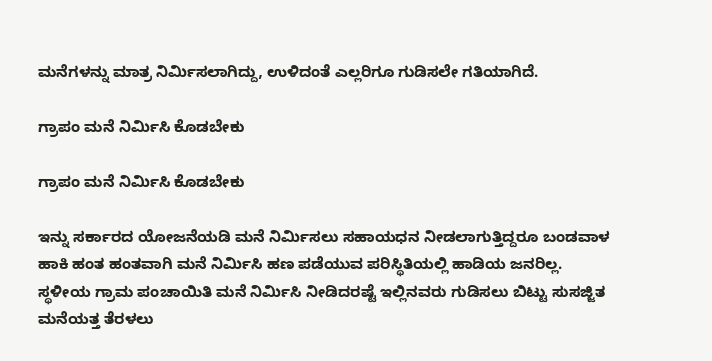ಮನೆಗಳನ್ನು ಮಾತ್ರ ನಿರ್ಮಿಸಲಾಗಿದ್ದು, ಉಳಿದಂತೆ ಎಲ್ಲರಿಗೂ ಗುಡಿಸಲೇ ಗತಿಯಾಗಿದೆ.

ಗ್ರಾಪಂ ಮನೆ ನಿರ್ಮಿಸಿ ಕೊಡಬೇಕು

ಗ್ರಾಪಂ ಮನೆ ನಿರ್ಮಿಸಿ ಕೊಡಬೇಕು

ಇನ್ನು ಸರ್ಕಾರದ ಯೋಜನೆಯಡಿ ಮನೆ ನಿರ್ಮಿಸಲು ಸಹಾಯಧನ ನೀಡಲಾಗುತ್ತಿದ್ದರೂ ಬಂಡವಾಳ ಹಾಕಿ ಹಂತ ಹಂತವಾಗಿ ಮನೆ ನಿರ್ಮಿಸಿ ಹಣ ಪಡೆಯುವ ಪರಿಸ್ಥಿತಿಯಲ್ಲಿ ಹಾಡಿಯ ಜನರಿಲ್ಲ. ಸ್ಥಳೀಯ ಗ್ರಾಮ ಪಂಚಾಯಿತಿ ಮನೆ ನಿರ್ಮಿಸಿ ನೀಡಿದರಷ್ಟೆ ಇಲ್ಲಿನವರು ಗುಡಿಸಲು ಬಿಟ್ಟು ಸುಸಜ್ಜಿತ ಮನೆಯತ್ತ ತೆರಳಲು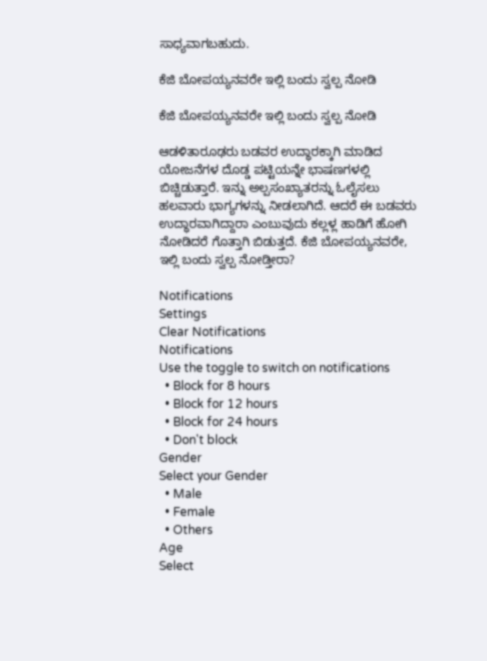ಸಾಧ್ಯವಾಗಬಹುದು.

ಕೆಜಿ ಬೋಪಯ್ಯನವರೇ ಇಲ್ಲಿ ಬಂದು ಸ್ವಲ್ಪ ನೋಡಿ

ಕೆಜಿ ಬೋಪಯ್ಯನವರೇ ಇಲ್ಲಿ ಬಂದು ಸ್ವಲ್ಪ ನೋಡಿ

ಆಡಳಿತಾರೂಢರು ಬಡವರ ಉದ್ಧಾರಕ್ಕಾಗಿ ಮಾಡಿದ ಯೋಜನೆಗಳ ದೊಡ್ಡ ಪಟ್ಟಿಯನ್ನೇ ಭಾಷಣಗಳಲ್ಲಿ ಬಿಚ್ಚಿಡುತ್ತಾರೆ. ಇನ್ನು ಅಲ್ಪಸಂಖ್ಯಾತರನ್ನು ಓಲೈಸಲು ಹಲವಾರು ಭಾಗ್ಯಗಳನ್ನು ನೀಡಲಾಗಿದೆ. ಆದರೆ ಈ ಬಡವರು ಉದ್ಧಾರವಾಗಿದ್ದಾರಾ ಎಂಬುವುದು ಕಲ್ಲಳ್ಲ ಹಾಡಿಗೆ ಹೋಗಿ ನೋಡಿದರೆ ಗೊತ್ತಾಗಿ ಬಿಡುತ್ತದೆ. ಕೆಜಿ ಬೋಪಯ್ಯನವರೇ, ಇಲ್ಲಿ ಬಂದು ಸ್ವಲ್ಪ ನೋಡ್ತೀರಾ?

Notifications
Settings
Clear Notifications
Notifications
Use the toggle to switch on notifications
  • Block for 8 hours
  • Block for 12 hours
  • Block for 24 hours
  • Don't block
Gender
Select your Gender
  • Male
  • Female
  • Others
Age
Select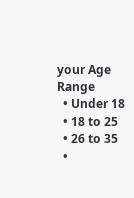your Age Range
  • Under 18
  • 18 to 25
  • 26 to 35
  •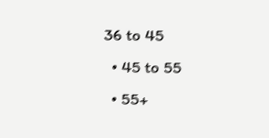36 to 45
  • 45 to 55
  • 55+